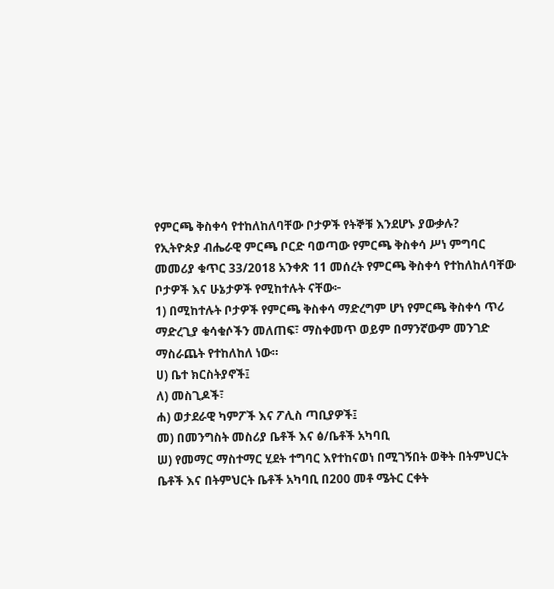የምርጫ ቅስቀሳ የተከለከለባቸው ቦታዎች የትኞቹ እንደሆኑ ያውቃሉ?
የኢትዮጵያ ብሔራዊ ምርጫ ቦርድ ባወጣው የምርጫ ቅስቀሳ ሥነ ምግባር መመሪያ ቁጥር 33/2018 አንቀጽ 11 መሰረት የምርጫ ቅስቀሳ የተከለከለባቸው ቦታዎች እና ሁኔታዎች የሚከተሉት ናቸው፦
1) በሚከተሉት ቦታዎች የምርጫ ቅስቀሳ ማድረግም ሆነ የምርጫ ቅስቀሳ ጥሪ ማድረጊያ ቁሳቁሶችን መለጠፍ፣ ማስቀመጥ ወይም በማንኛውም መንገድ ማስራጨት የተከለከለ ነው።
ሀ) ቤተ ክርስትያኖች፤
ለ) መስጊዶች፣
ሐ) ወታደራዊ ካምፖች እና ፖሊስ ጣቢያዎች፤
መ) በመንግስት መስሪያ ቤቶች እና ፅ/ቤቶች አካባቢ
ሠ) የመማር ማስተማር ሂደት ተግባር እየተከናወነ በሚገኝበት ወቅት በትምህርት ቤቶች እና በትምህርት ቤቶች አካባቢ በ200 መቶ ሜትር ርቀት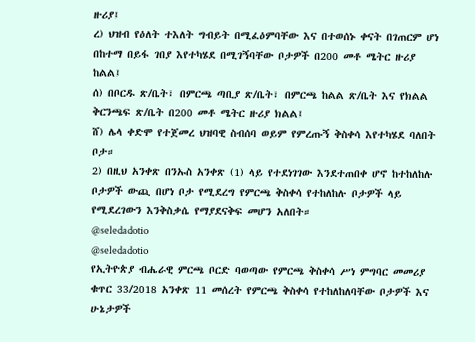ዙሪያ፤
ረ) ህዝብ የዕለት ተእለት ግብይት በሚፈዕምባቸው እና በተወሰኑ ቀናት በገጠርም ሆነ በከተማ በይፋ ገበያ እየተካሄደ በሚገኝባቸው ቦታዎች በ200 መቶ ሜትር ዙሪያ ከልል፤
ሰ) በቦርዱ ጽ/ቤት፣ በምርጫ ጣቢያ ጽ/ቤት፣ በምርጫ ከልል ጽ/ቤት እና የክልል ቅርንጫፍ ጽ/ቤት በ200 መቶ ሜትር ዙሪያ ክልል፤
ሸ) ሌላ ቀድሞ የተጀመረ ህዝባዊ ስብሰባ ወይም የምረጡኝ ቅስቀሳ እየተካሄደ ባለበት ቦታ።
2) በዚህ አንቀጽ በንኡስ አንቀጽ (1) ላይ የተደነገገው እንደተጠበቀ ሆኖ ከተከለከሉ ቦታዎች ውጪ በሆነ ቦታ የሚደረግ የምርጫ ቅስቀሳ የተከለከሉ ቦታዎች ላይ የሚደረገውን እንቅስቃሴ የማያደናቅፍ መሆን አለበት።
@seledadotio
@seledadotio
የኢትዮጵያ ብሔራዊ ምርጫ ቦርድ ባወጣው የምርጫ ቅስቀሳ ሥነ ምግባር መመሪያ ቁጥር 33/2018 አንቀጽ 11 መሰረት የምርጫ ቅስቀሳ የተከለከለባቸው ቦታዎች እና ሁኔታዎች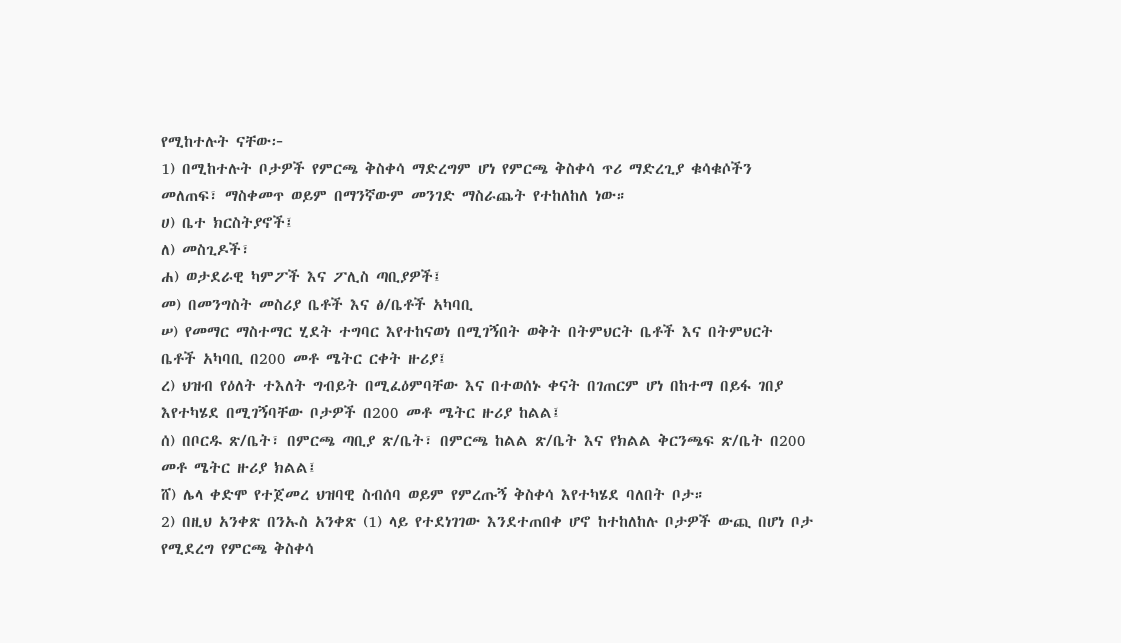የሚከተሉት ናቸው፦
1) በሚከተሉት ቦታዎች የምርጫ ቅስቀሳ ማድረግም ሆነ የምርጫ ቅስቀሳ ጥሪ ማድረጊያ ቁሳቁሶችን መለጠፍ፣ ማስቀመጥ ወይም በማንኛውም መንገድ ማስራጨት የተከለከለ ነው።
ሀ) ቤተ ክርስትያኖች፤
ለ) መስጊዶች፣
ሐ) ወታደራዊ ካምፖች እና ፖሊስ ጣቢያዎች፤
መ) በመንግስት መስሪያ ቤቶች እና ፅ/ቤቶች አካባቢ
ሠ) የመማር ማስተማር ሂደት ተግባር እየተከናወነ በሚገኝበት ወቅት በትምህርት ቤቶች እና በትምህርት ቤቶች አካባቢ በ200 መቶ ሜትር ርቀት ዙሪያ፤
ረ) ህዝብ የዕለት ተእለት ግብይት በሚፈዕምባቸው እና በተወሰኑ ቀናት በገጠርም ሆነ በከተማ በይፋ ገበያ እየተካሄደ በሚገኝባቸው ቦታዎች በ200 መቶ ሜትር ዙሪያ ከልል፤
ሰ) በቦርዱ ጽ/ቤት፣ በምርጫ ጣቢያ ጽ/ቤት፣ በምርጫ ከልል ጽ/ቤት እና የክልል ቅርንጫፍ ጽ/ቤት በ200 መቶ ሜትር ዙሪያ ክልል፤
ሸ) ሌላ ቀድሞ የተጀመረ ህዝባዊ ስብሰባ ወይም የምረጡኝ ቅስቀሳ እየተካሄደ ባለበት ቦታ።
2) በዚህ አንቀጽ በንኡስ አንቀጽ (1) ላይ የተደነገገው እንደተጠበቀ ሆኖ ከተከለከሉ ቦታዎች ውጪ በሆነ ቦታ የሚደረግ የምርጫ ቅስቀሳ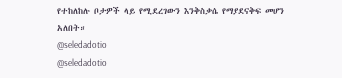የተከለከሉ ቦታዎች ላይ የሚደረገውን እንቅስቃሴ የማያደናቅፍ መሆን አለበት።
@seledadotio
@seledadotio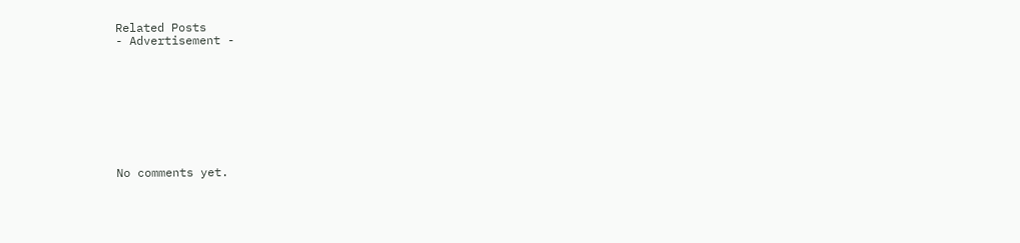Related Posts
- Advertisement -









No comments yet.